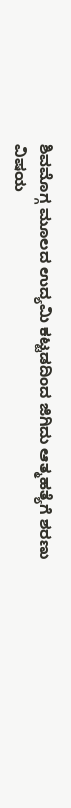ಶಿವಮೊಗ್ಗ ಮೂಲದ ಉದ್ಯಮಿ ಕಟ್ಟಡದಿಂದ ಜಿಗಿದು ಆತ್ಮಹತ್ಯೆಗೆ ಶರಣು
ವಿಷಯ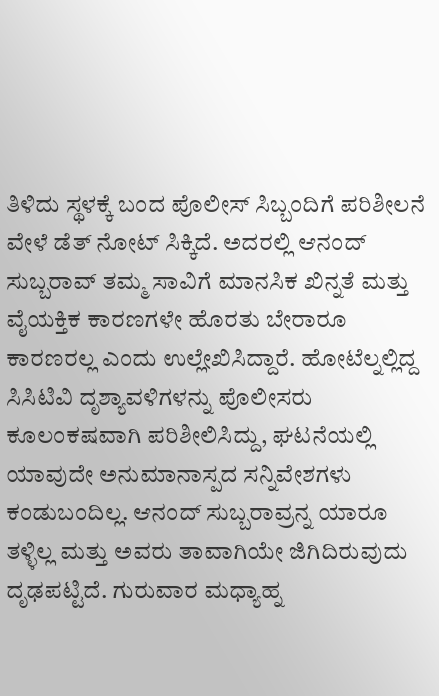ತಿಳಿದು ಸ್ಥಳಕ್ಕೆ ಬಂದ ಪೊಲೀಸ್ ಸಿಬ್ಬಂದಿಗೆ ಪರಿಶೀಲನೆ ವೇಳೆ ಡೆತ್ ನೋಟ್ ಸಿಕ್ಕಿದೆ. ಅದರಲ್ಲಿ ಆನಂದ್ ಸುಬ್ಬರಾವ್ ತಮ್ಮ ಸಾವಿಗೆ ಮಾನಸಿಕ ಖಿನ್ನತೆ ಮತ್ತು ವೈಯಕ್ತಿಕ ಕಾರಣಗಳೇ ಹೊರತು ಬೇರಾರೂ ಕಾರಣರಲ್ಲ ಎಂದು ಉಲ್ಲೇಖಿಸಿದ್ದಾರೆ. ಹೋಟೆಲ್ನಲ್ಲಿದ್ದ ಸಿಸಿಟಿವಿ ದೃಶ್ಯಾವಳಿಗಳನ್ನು ಪೊಲೀಸರು ಕೂಲಂಕಷವಾಗಿ ಪರಿಶೀಲಿಸಿದ್ದು, ಘಟನೆಯಲ್ಲಿ ಯಾವುದೇ ಅನುಮಾನಾಸ್ಪದ ಸನ್ನಿವೇಶಗಳು ಕಂಡುಬಂದಿಲ್ಲ. ಆನಂದ್ ಸುಬ್ಬರಾವ್ರನ್ನ ಯಾರೂ ತಳ್ಳಿಲ್ಲ ಮತ್ತು ಅವರು ತಾವಾಗಿಯೇ ಜಿಗಿದಿರುವುದು ದೃಢಪಟ್ಟಿದೆ. ಗುರುವಾರ ಮಧ್ಯಾಹ್ನ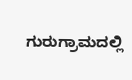ಗುರುಗ್ರಾಮದಲ್ಲಿ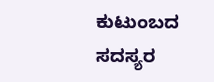ಕುಟುಂಬದ ಸದಸ್ಯರ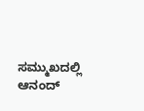ಸಮ್ಮುಖದಲ್ಲಿ ಆನಂದ್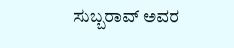ಸುಬ್ಬರಾವ್ ಅವರ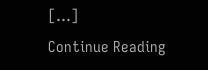[…]
Continue Reading